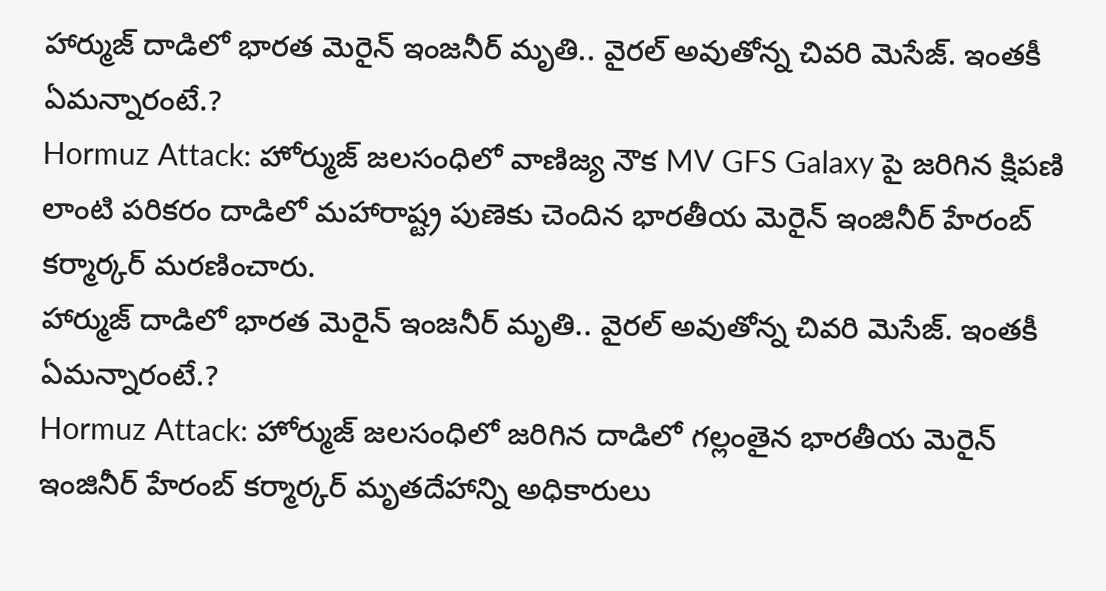హార్ముజ్ దాడిలో భారత మెరైన్ ఇంజనీర్ మృతి.. వైరల్ అవుతోన్న చివరి మెసేజ్. ఇంతకీ ఏమన్నారంటే.?
Hormuz Attack: హోర్ముజ్ జలసంధిలో వాణిజ్య నౌక MV GFS Galaxy పై జరిగిన క్షిపణి లాంటి పరికరం దాడిలో మహారాష్ట్ర పుణెకు చెందిన భారతీయ మెరైన్ ఇంజినీర్ హేరంబ్ కర్మార్కర్ మరణించారు.
హార్ముజ్ దాడిలో భారత మెరైన్ ఇంజనీర్ మృతి.. వైరల్ అవుతోన్న చివరి మెసేజ్. ఇంతకీ ఏమన్నారంటే.?
Hormuz Attack: హోర్ముజ్ జలసంధిలో జరిగిన దాడిలో గల్లంతైన భారతీయ మెరైన్ ఇంజినీర్ హేరంబ్ కర్మార్కర్ మృతదేహాన్ని అధికారులు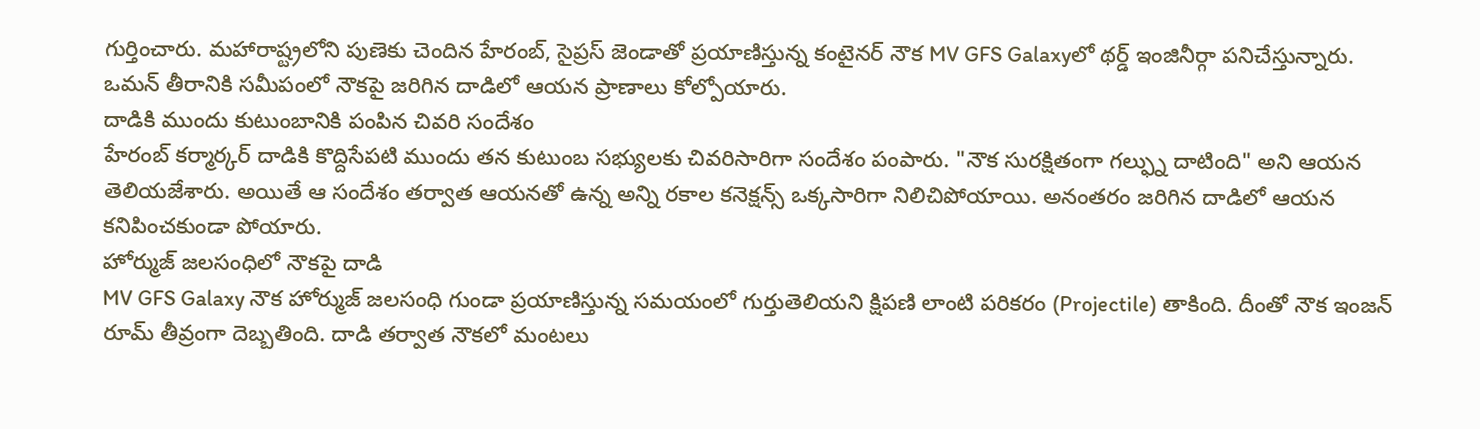గుర్తించారు. మహారాష్ట్రలోని పుణెకు చెందిన హేరంబ్, సైప్రస్ జెండాతో ప్రయాణిస్తున్న కంటైనర్ నౌక MV GFS Galaxyలో థర్డ్ ఇంజినీర్గా పనిచేస్తున్నారు. ఒమన్ తీరానికి సమీపంలో నౌకపై జరిగిన దాడిలో ఆయన ప్రాణాలు కోల్పోయారు.
దాడికి ముందు కుటుంబానికి పంపిన చివరి సందేశం
హేరంబ్ కర్మార్కర్ దాడికి కొద్దిసేపటి ముందు తన కుటుంబ సభ్యులకు చివరిసారిగా సందేశం పంపారు. "నౌక సురక్షితంగా గల్ఫ్ను దాటింది" అని ఆయన తెలియజేశారు. అయితే ఆ సందేశం తర్వాత ఆయనతో ఉన్న అన్ని రకాల కనెక్షన్స్ ఒక్కసారిగా నిలిచిపోయాయి. అనంతరం జరిగిన దాడిలో ఆయన కనిపించకుండా పోయారు.
హోర్ముజ్ జలసంధిలో నౌకపై దాడి
MV GFS Galaxy నౌక హోర్ముజ్ జలసంధి గుండా ప్రయాణిస్తున్న సమయంలో గుర్తుతెలియని క్షిపణి లాంటి పరికరం (Projectile) తాకింది. దీంతో నౌక ఇంజన్ రూమ్ తీవ్రంగా దెబ్బతింది. దాడి తర్వాత నౌకలో మంటలు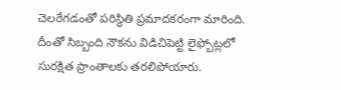చెలరేగడంతో పరిస్థితి ప్రమాదకరంగా మారింది. దీంతో సిబ్బంది నౌకను విడిచిపెట్టి లైఫ్బోట్లలో సురక్షిత ప్రాంతాలకు తరలిపోయారు.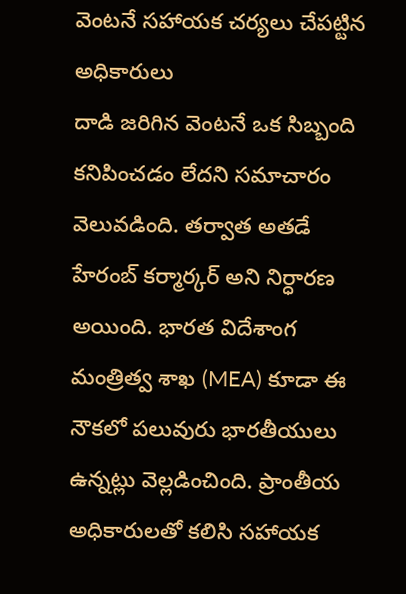వెంటనే సహాయక చర్యలు చేపట్టిన అధికారులు
దాడి జరిగిన వెంటనే ఒక సిబ్బంది కనిపించడం లేదని సమాచారం వెలువడింది. తర్వాత అతడే హేరంబ్ కర్మార్కర్ అని నిర్ధారణ అయింది. భారత విదేశాంగ మంత్రిత్వ శాఖ (MEA) కూడా ఈ నౌకలో పలువురు భారతీయులు ఉన్నట్లు వెల్లడించింది. ప్రాంతీయ అధికారులతో కలిసి సహాయక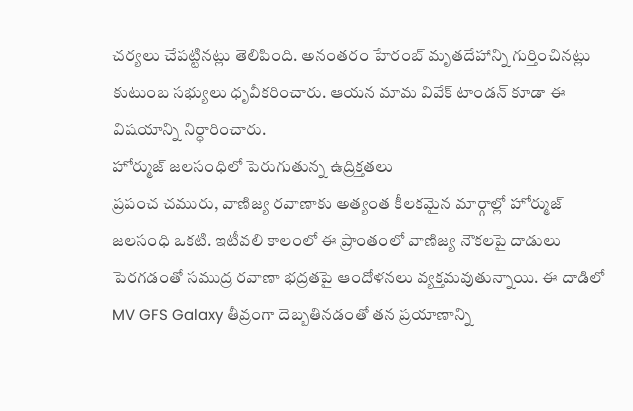చర్యలు చేపట్టినట్లు తెలిపింది. అనంతరం హేరంబ్ మృతదేహాన్ని గుర్తించినట్లు కుటుంబ సభ్యులు ధృవీకరించారు. ఆయన మామ వివేక్ టాండన్ కూడా ఈ విషయాన్ని నిర్ధారించారు.
హోర్ముజ్ జలసంధిలో పెరుగుతున్న ఉద్రిక్తతలు
ప్రపంచ చమురు, వాణిజ్య రవాణాకు అత్యంత కీలకమైన మార్గాల్లో హోర్ముజ్ జలసంధి ఒకటి. ఇటీవలి కాలంలో ఈ ప్రాంతంలో వాణిజ్య నౌకలపై దాడులు పెరగడంతో సముద్ర రవాణా భద్రతపై ఆందోళనలు వ్యక్తమవుతున్నాయి. ఈ దాడిలో MV GFS Galaxy తీవ్రంగా దెబ్బతినడంతో తన ప్రయాణాన్ని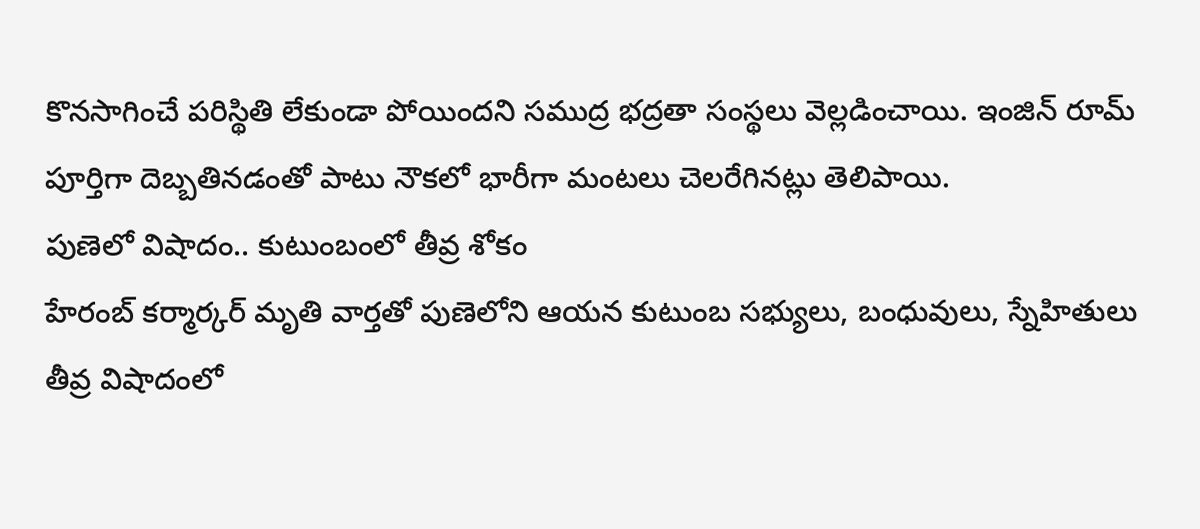కొనసాగించే పరిస్థితి లేకుండా పోయిందని సముద్ర భద్రతా సంస్థలు వెల్లడించాయి. ఇంజిన్ రూమ్ పూర్తిగా దెబ్బతినడంతో పాటు నౌకలో భారీగా మంటలు చెలరేగినట్లు తెలిపాయి.
పుణెలో విషాదం.. కుటుంబంలో తీవ్ర శోకం
హేరంబ్ కర్మార్కర్ మృతి వార్తతో పుణెలోని ఆయన కుటుంబ సభ్యులు, బంధువులు, స్నేహితులు తీవ్ర విషాదంలో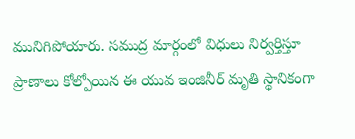మునిగిపోయారు. సముద్ర మార్గంలో విధులు నిర్వర్తిస్తూ ప్రాణాలు కోల్పోయిన ఈ యువ ఇంజినీర్ మృతి స్థానికంగా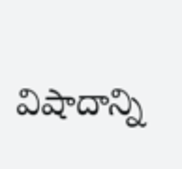విషాదాన్ని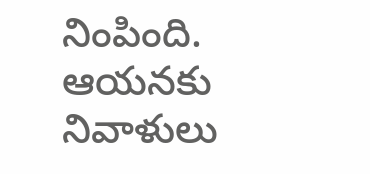నింపింది. ఆయనకు నివాళులు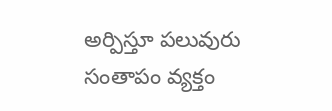అర్పిస్తూ పలువురు సంతాపం వ్యక్తం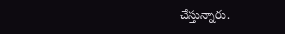చేస్తున్నారు.